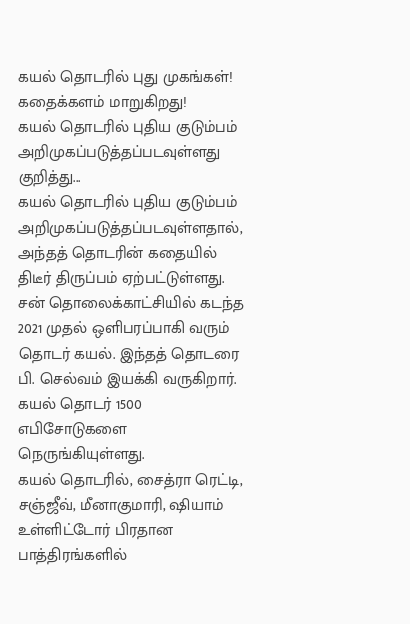கயல் தொடரில் புது முகங்கள்! கதைக்களம் மாறுகிறது!
கயல் தொடரில் புதிய குடும்பம் அறிமுகப்படுத்தப்படவுள்ளது குறித்து...
கயல் தொடரில் புதிய குடும்பம் அறிமுகப்படுத்தப்படவுள்ளதால், அந்தத் தொடரின் கதையில் திடீர் திருப்பம் ஏற்பட்டுள்ளது.
சன் தொலைக்காட்சியில் கடந்த 2021 முதல் ஒளிபரப்பாகி வரும் தொடர் கயல். இந்தத் தொடரை பி. செல்வம் இயக்கி வருகிறார். கயல் தொடர் 1500 எபிசோடுகளை நெருங்கியுள்ளது.
கயல் தொடரில், சைத்ரா ரெட்டி, சஞ்ஜீவ், மீனாகுமாரி, ஷியாம் உள்ளிட்டோர் பிரதான பாத்திரங்களில்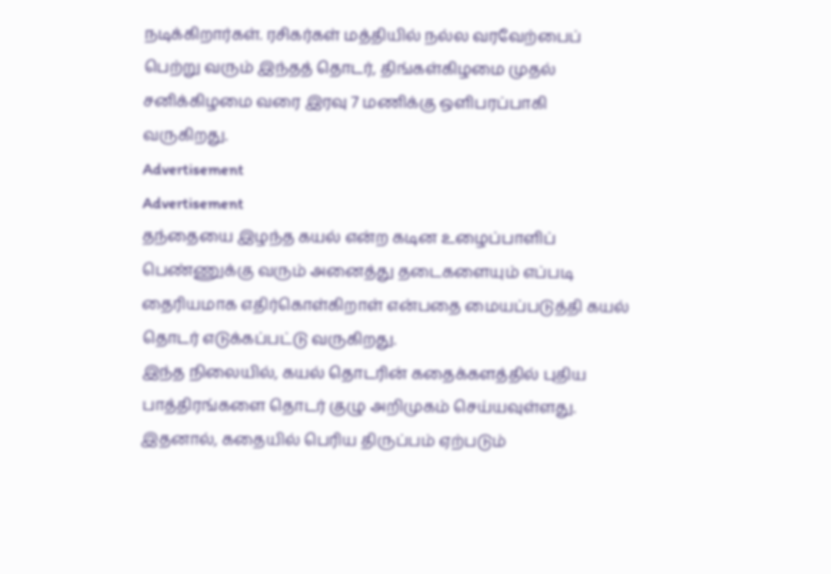நடிக்கிறார்கள். ரசிகர்கள் மத்தியில் நல்ல வரவேற்பைப் பெற்று வரும் இந்தத் தொடர், திங்கள்கிழமை முதல் சனிக்கிழமை வரை இரவு 7 மணிக்கு ஒளிபரப்பாகி வருகிறது.
Advertisement
Advertisement
தந்தையை இழந்த கயல் என்ற கடின உழைப்பாளிப் பெண்ணுக்கு வரும் அனைத்து தடைகளையும் எப்படி தைரியமாக எதிர்கொள்கிறாள் என்பதை மையப்படுத்தி கயல் தொடர் எடுக்கப்பட்டு வருகிறது.
இந்த நிலையில், கயல் தொடரின் கதைக்களத்தில் புதிய பாத்திரங்களை தொடர் குழு அறிமுகம் செய்யவுள்ளது. இதனால், கதையில் பெரிய திருப்பம் ஏற்படும்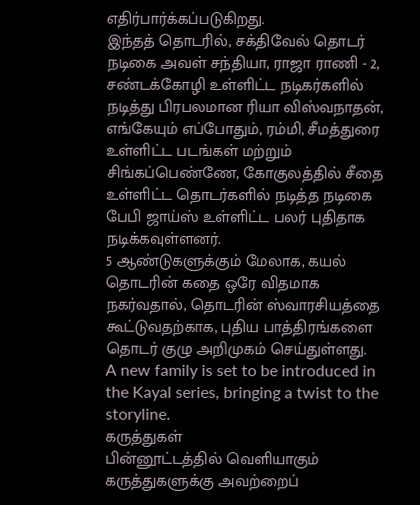எதிர்பார்க்கப்படுகிறது.
இந்தத் தொடரில், சக்திவேல் தொடர் நடிகை அவள் சந்தியா, ராஜா ராணி - 2, சண்டக்கோழி உள்ளிட்ட நடிகர்களில் நடித்து பிரபலமான ரியா விஸ்வநாதன், எங்கேயும் எப்போதும், ரம்மி, சீமத்துரை உள்ளிட்ட படங்கள் மற்றும் சிங்கப்பெண்ணே, கோகுலத்தில் சீதை உள்ளிட்ட தொடர்களில் நடித்த நடிகை பேபி ஜாய்ஸ் உள்ளிட்ட பலர் புதிதாக நடிக்கவுள்ளனர்.
5 ஆண்டுகளுக்கும் மேலாக, கயல் தொடரின் கதை ஒரே விதமாக நகர்வதால், தொடரின் ஸ்வாரசியத்தை கூட்டுவதற்காக, புதிய பாத்திரங்களை தொடர் குழு அறிமுகம் செய்துள்ளது.
A new family is set to be introduced in the Kayal series, bringing a twist to the storyline.
கருத்துகள்
பின்னூட்டத்தில் வெளியாகும் கருத்துகளுக்கு அவற்றைப்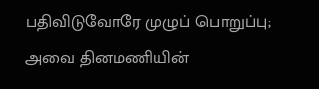பதிவிடுவோரே முழுப் பொறுப்பு; அவை தினமணியின்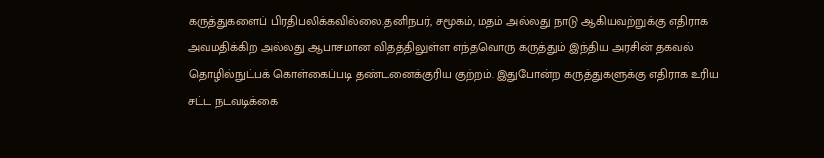கருத்துகளைப் பிரதிபலிக்கவில்லை.தனிநபர், சமூகம், மதம் அல்லது நாடு ஆகியவற்றுக்கு எதிராக அவமதிக்கிற அல்லது ஆபாசமான விதத்திலுள்ள எந்தவொரு கருத்தும் இந்திய அரசின் தகவல் தொழில்நுட்பக் கொள்கைப்படி தண்டனைக்குரிய குற்றம். இதுபோன்ற கருத்துகளுக்கு எதிராக உரிய சட்ட நடவடிக்கை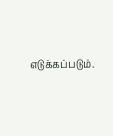எடுக்கப்படும்.